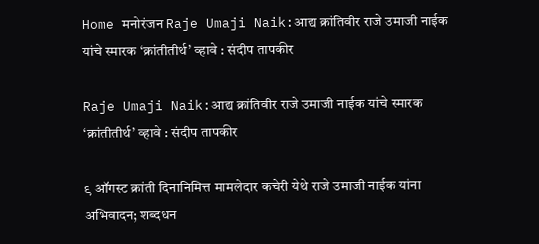Home मनोरंजन Raje Umaji Naik:आद्य क्रांतिवीर राजे उमाजी नाईक यांचे स्मारक ‘क्रांतीतीर्थ’ व्हावे : संदीप तापकीर

Raje Umaji Naik:आद्य क्रांतिवीर राजे उमाजी नाईक यांचे स्मारक ‘क्रांतीतीर्थ’ व्हावे : संदीप तापकीर

९ ऑगस्ट क्रांती दिनानिमित्त मामलेदार कचेरी येथे राजे उमाजी नाईक यांना अभिवादन; शब्दधन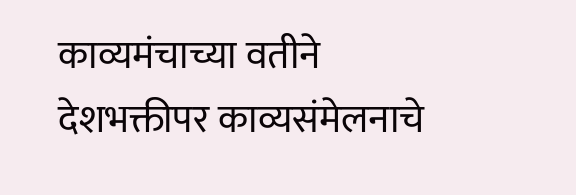काव्यमंचाच्या वतीने देशभक्तीपर काव्यसंमेलनाचे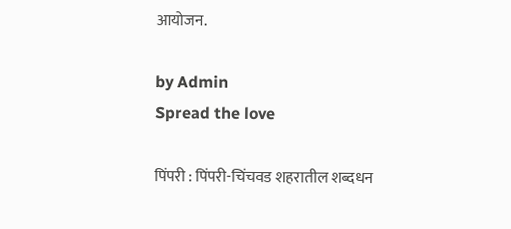आयोजन.

by Admin
Spread the love

पिंपरी : पिंपरी-चिंचवड शहरातील शब्दधन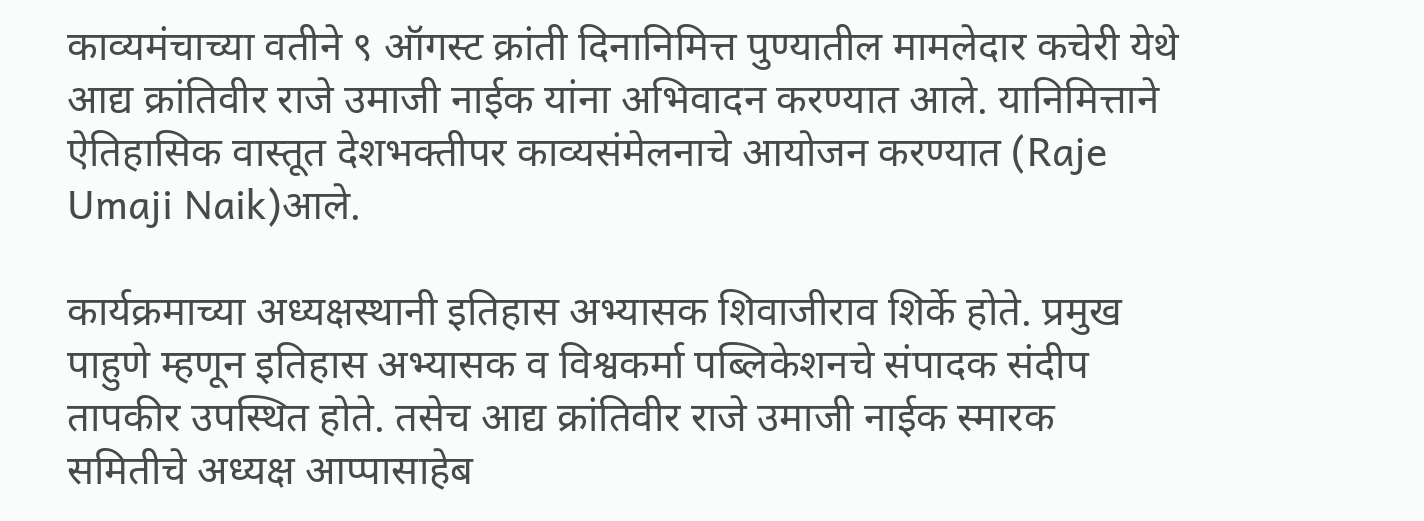काव्यमंचाच्या वतीने ९ ऑगस्ट क्रांती दिनानिमित्त पुण्यातील मामलेदार कचेरी येथे आद्य क्रांतिवीर राजे उमाजी नाईक यांना अभिवादन करण्यात आले. यानिमित्ताने ऐतिहासिक वास्तूत देशभक्तीपर काव्यसंमेलनाचे आयोजन करण्यात (Raje Umaji Naik)आले.

कार्यक्रमाच्या अध्यक्षस्थानी इतिहास अभ्यासक शिवाजीराव शिर्के होते. प्रमुख पाहुणे म्हणून इतिहास अभ्यासक व विश्वकर्मा पब्लिकेशनचे संपादक संदीप तापकीर उपस्थित होते. तसेच आद्य क्रांतिवीर राजे उमाजी नाईक स्मारक समितीचे अध्यक्ष आप्पासाहेब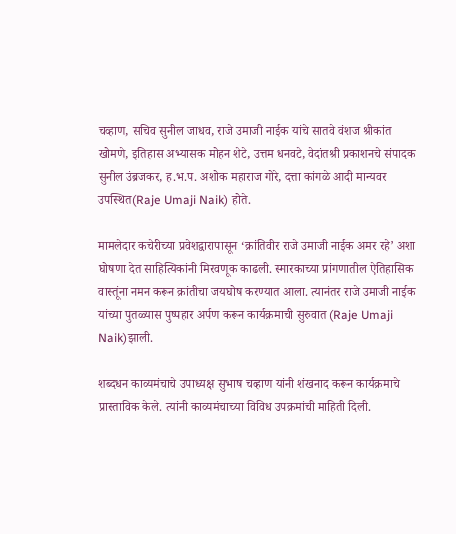चव्हाण, सचिव सुनील जाधव, राजे उमाजी नाईक यांचे सातवे वंशज श्रीकांत खोमणे, इतिहास अभ्यासक मोहन शेटे, उत्तम धनवटे, वेदांतश्री प्रकाशनचे संपादक सुनील उंब्रजकर, ह.भ.प. अशोक महाराज गोरे, दत्ता कांगळे आदी मान्यवर उपस्थित(Raje Umaji Naik) होते.

मामलेदार कचेरीच्या प्रवेशद्वारापासून ‘क्रांतिवीर राजे उमाजी नाईक अमर रहे’ अशा घोषणा देत साहित्यिकांनी मिरवणूक काढली. स्मारकाच्या प्रांगणातील ऐतिहासिक वास्तूंना नमन करून क्रांतीचा जयघोष करण्यात आला. त्यानंतर राजे उमाजी नाईक यांच्या पुतळ्यास पुष्पहार अर्पण करून कार्यक्रमाची सुरुवात (Raje Umaji Naik)झाली.

शब्दधन काव्यमंचाचे उपाध्यक्ष सुभाष चव्हाण यांनी शंखनाद करून कार्यक्रमाचे प्रास्ताविक केले. त्यांनी काव्यमंचाच्या विविध उपक्रमांची माहिती दिली.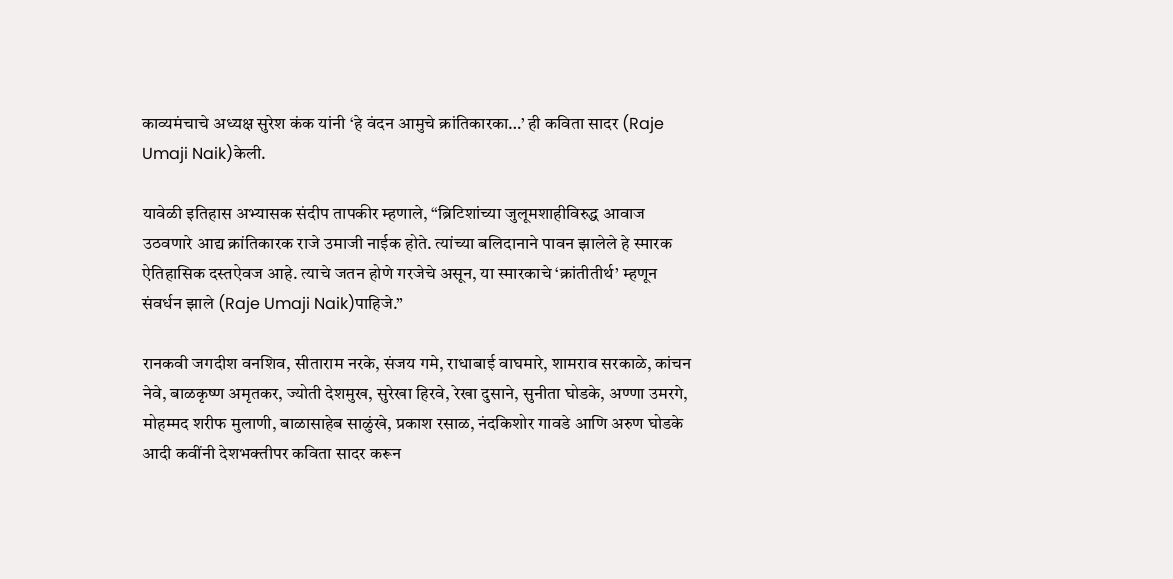काव्यमंचाचे अध्यक्ष सुरेश कंक यांनी ‘हे वंदन आमुचे क्रांतिकारका…’ ही कविता सादर (Raje Umaji Naik)केली.

यावेळी इतिहास अभ्यासक संदीप तापकीर म्हणाले, “ब्रिटिशांच्या जुलूमशाहीविरुद्ध आवाज उठवणारे आद्य क्रांतिकारक राजे उमाजी नाईक होते. त्यांच्या बलिदानाने पावन झालेले हे स्मारक ऐतिहासिक दस्तऐवज आहे. त्याचे जतन होणे गरजेचे असून, या स्मारकाचे ‘क्रांतीतीर्थ’ म्हणून संवर्धन झाले (Raje Umaji Naik)पाहिजे.”

रानकवी जगदीश वनशिव, सीताराम नरके, संजय गमे, राधाबाई वाघमारे, शामराव सरकाळे, कांचन नेवे, बाळकृष्ण अमृतकर, ज्योती देशमुख, सुरेखा हिरवे, रेखा दुसाने, सुनीता घोडके, अण्णा उमरगे, मोहम्मद शरीफ मुलाणी, बाळासाहेब साळुंखे, प्रकाश रसाळ, नंदकिशोर गावडे आणि अरुण घोडके आदी कवींनी देशभक्तीपर कविता सादर करून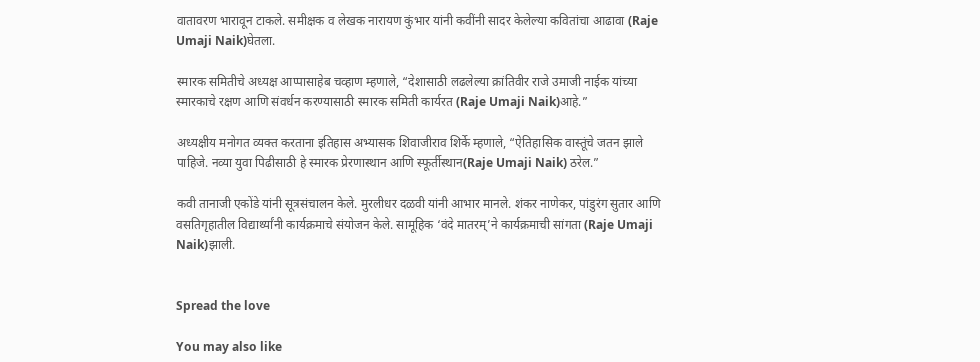वातावरण भारावून टाकले. समीक्षक व लेखक नारायण कुंभार यांनी कवींनी सादर केलेल्या कवितांचा आढावा (Raje Umaji Naik)घेतला.

स्मारक समितीचे अध्यक्ष आप्पासाहेब चव्हाण म्हणाले, “देशासाठी लढलेल्या क्रांतिवीर राजे उमाजी नाईक यांच्या स्मारकाचे रक्षण आणि संवर्धन करण्यासाठी स्मारक समिती कार्यरत (Raje Umaji Naik)आहे.”

अध्यक्षीय मनोगत व्यक्त करताना इतिहास अभ्यासक शिवाजीराव शिर्के म्हणाले, “ऐतिहासिक वास्तूंचे जतन झाले पाहिजे. नव्या युवा पिढीसाठी हे स्मारक प्रेरणास्थान आणि स्फूर्तीस्थान(Raje Umaji Naik) ठरेल.”

कवी तानाजी एकोंडे यांनी सूत्रसंचालन केले. मुरलीधर दळवी यांनी आभार मानले. शंकर नाणेकर, पांडुरंग सुतार आणि वसतिगृहातील विद्यार्थ्यांनी कार्यक्रमाचे संयोजन केले. सामूहिक ‘वंदे मातरम्’ने कार्यक्रमाची सांगता (Raje Umaji Naik)झाली.


Spread the love

You may also like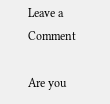Leave a Comment

Are you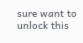sure want to unlock this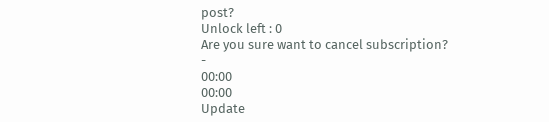post?
Unlock left : 0
Are you sure want to cancel subscription?
-
00:00
00:00
Update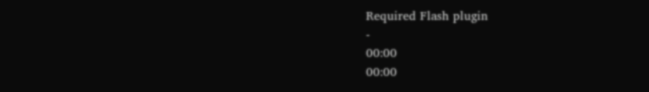Required Flash plugin
-
00:00
00:00